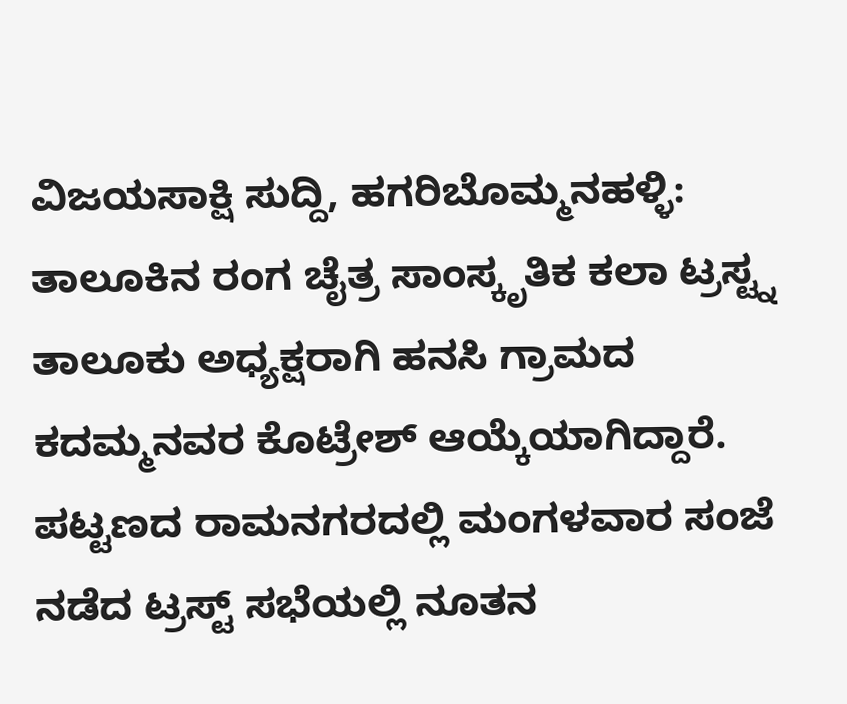ವಿಜಯಸಾಕ್ಷಿ ಸುದ್ದಿ, ಹಗರಿಬೊಮ್ಮನಹಳ್ಳಿ: ತಾಲೂಕಿನ ರಂಗ ಚೈತ್ರ ಸಾಂಸ್ಕೃತಿಕ ಕಲಾ ಟ್ರಸ್ಟ್ನ ತಾಲೂಕು ಅಧ್ಯಕ್ಷರಾಗಿ ಹನಸಿ ಗ್ರಾಮದ ಕದಮ್ಮನವರ ಕೊಟ್ರೇಶ್ ಆಯ್ಕೆಯಾಗಿದ್ದಾರೆ.
ಪಟ್ಟಣದ ರಾಮನಗರದಲ್ಲಿ ಮಂಗಳವಾರ ಸಂಜೆ ನಡೆದ ಟ್ರಸ್ಟ್ ಸಭೆಯಲ್ಲಿ ನೂತನ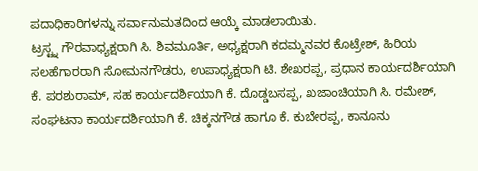ಪದಾಧಿಕಾರಿಗಳನ್ನು ಸರ್ವಾನುಮತದಿಂದ ಆಯ್ಕೆ ಮಾಡಲಾಯಿತು.
ಟ್ರಸ್ಟ್ನ ಗೌರವಾಧ್ಯಕ್ಷರಾಗಿ ಸಿ. ಶಿವಮೂರ್ತಿ, ಅಧ್ಯಕ್ಷರಾಗಿ ಕದಮ್ಮನವರ ಕೊಟ್ರೇಶ್, ಹಿರಿಯ ಸಲಹೆಗಾರರಾಗಿ ಸೋಮನಗೌಡರು, ಉಪಾಧ್ಯಕ್ಷರಾಗಿ ಟಿ. ಶೇಖರಪ್ಪ, ಪ್ರಧಾನ ಕಾರ್ಯದರ್ಶಿಯಾಗಿ ಕೆ. ಪರಶುರಾಮ್, ಸಹ ಕಾರ್ಯದರ್ಶಿಯಾಗಿ ಕೆ. ದೊಡ್ಡಬಸಪ್ಪ, ಖಜಾಂಚಿಯಾಗಿ ಸಿ. ರಮೇಶ್, ಸಂಘಟನಾ ಕಾರ್ಯದರ್ಶಿಯಾಗಿ ಕೆ. ಚಿಕ್ಕನಗೌಡ ಹಾಗೂ ಕೆ. ಕುಬೇರಪ್ಪ, ಕಾನೂನು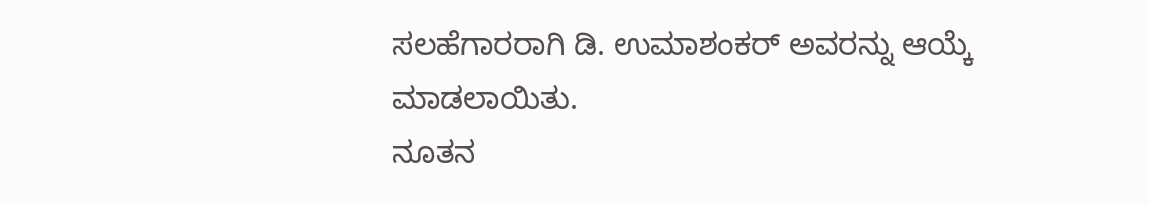ಸಲಹೆಗಾರರಾಗಿ ಡಿ. ಉಮಾಶಂಕರ್ ಅವರನ್ನು ಆಯ್ಕೆ ಮಾಡಲಾಯಿತು.
ನೂತನ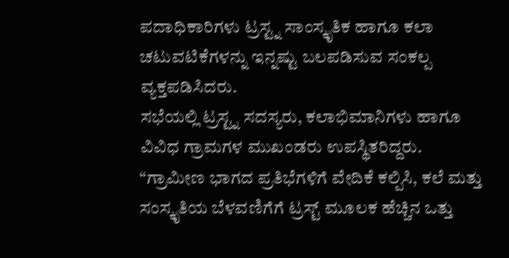ಪದಾಧಿಕಾರಿಗಳು ಟ್ರಸ್ಟ್ನ ಸಾಂಸ್ಕೃತಿಕ ಹಾಗೂ ಕಲಾ ಚಟುವಟಿಕೆಗಳನ್ನು ಇನ್ನಷ್ಟು ಬಲಪಡಿಸುವ ಸಂಕಲ್ಪ ವ್ಯಕ್ತಪಡಿಸಿದರು.
ಸಭೆಯಲ್ಲಿ ಟ್ರಸ್ಟ್ನ ಸದಸ್ಯರು, ಕಲಾಭಿಮಾನಿಗಳು ಹಾಗೂ ವಿವಿಧ ಗ್ರಾಮಗಳ ಮುಖಂಡರು ಉಪಸ್ಥಿತರಿದ್ದರು.
“ಗ್ರಾಮೀಣ ಭಾಗದ ಪ್ರತಿಭೆಗಳಿಗೆ ವೇದಿಕೆ ಕಲ್ಪಿಸಿ, ಕಲೆ ಮತ್ತು ಸಂಸ್ಕೃತಿಯ ಬೆಳವಣಿಗೆಗೆ ಟ್ರಸ್ಟ್ ಮೂಲಕ ಹೆಚ್ಚಿನ ಒತ್ತು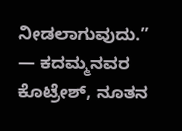ನೀಡಲಾಗುವುದು.”
— ಕದಮ್ಮನವರ ಕೊಟ್ರೇಶ್, ನೂತನ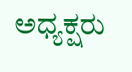ಅಧ್ಯಕ್ಷರು